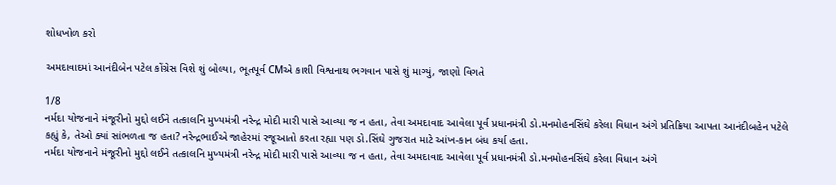શોધખોળ કરો

અમદાવાદમાં આનંદીબેન પટેલ કોંગ્રેસ વિશે શું બોલ્યા, ભૂતપૂર્વ CMએ કાશી વિશ્વનાથ ભગવાન પાસે શું માગ્યું, જાણો વિગતે

1/8
નર્મદા યોજનાને મંજૂરીનો મુદ્દો લઈને તત્કાલનિ મુખ્યમંત્રી નરેન્દ્ર મોદી મારી પાસે આવ્યા જ ન હતા, તેવા અમદાવાદ આવેલા પૂર્વ પ્રધાનમંત્રી ડો.મનમોહનસિંઘે કરેલા વિધાન અંગે પ્રતિક્રિયા આપતા આનંદીબહેન પટેલે કહ્યું કે, તેઓ ક્યાં સાંભળતા જ હતા? નરેન્દ્રભાઈએ જાહેરમાં રજૂઆતો કરતા રહ્યા પણ ડો.સિંઘે ગુજરાત માટે આંખ-કાન બંધ કર્યા હતા.
નર્મદા યોજનાને મંજૂરીનો મુદ્દો લઈને તત્કાલનિ મુખ્યમંત્રી નરેન્દ્ર મોદી મારી પાસે આવ્યા જ ન હતા, તેવા અમદાવાદ આવેલા પૂર્વ પ્રધાનમંત્રી ડો.મનમોહનસિંઘે કરેલા વિધાન અંગે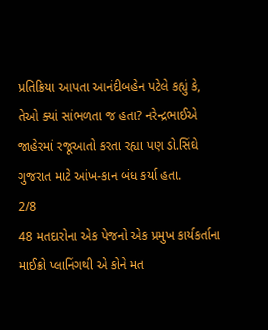પ્રતિક્રિયા આપતા આનંદીબહેન પટેલે કહ્યું કે, તેઓ ક્યાં સાંભળતા જ હતા? નરેન્દ્રભાઈએ જાહેરમાં રજૂઆતો કરતા રહ્યા પણ ડો.સિંઘે ગુજરાત માટે આંખ-કાન બંધ કર્યા હતા.
2/8
48 મતદારોના એક પેજનો એક પ્રમુખ કાર્યકર્તાના માઈક્રો પ્લાનિંગથી એ કોને મત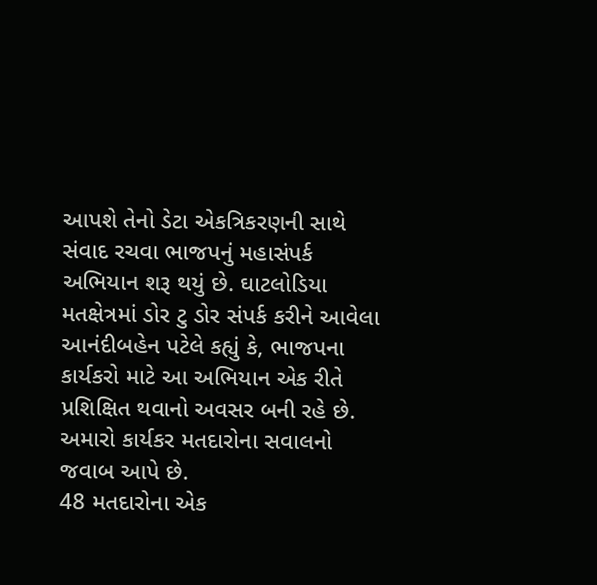આપશે તેનો ડેટા એકત્રિકરણની સાથે સંવાદ રચવા ભાજપનું મહાસંપર્ક અભિયાન શરૂ થયું છે. ઘાટલોડિયા મતક્ષેત્રમાં ડોર ટુ ડોર સંપર્ક કરીને આવેલા આનંદીબહેન પટેલે કહ્યું કે, ભાજપના કાર્યકરો માટે આ અભિયાન એક રીતે પ્રશિક્ષિત થવાનો અવસર બની રહે છે. અમારો કાર્યકર મતદારોના સવાલનો જવાબ આપે છે.
48 મતદારોના એક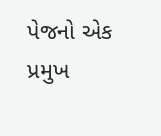પેજનો એક પ્રમુખ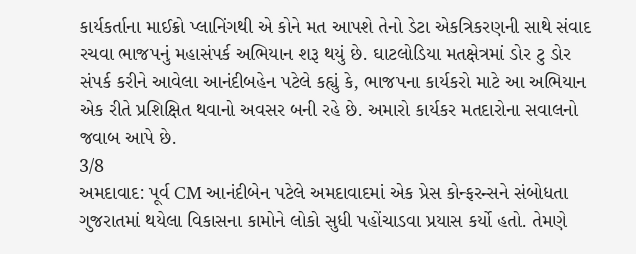કાર્યકર્તાના માઈક્રો પ્લાનિંગથી એ કોને મત આપશે તેનો ડેટા એકત્રિકરણની સાથે સંવાદ રચવા ભાજપનું મહાસંપર્ક અભિયાન શરૂ થયું છે. ઘાટલોડિયા મતક્ષેત્રમાં ડોર ટુ ડોર સંપર્ક કરીને આવેલા આનંદીબહેન પટેલે કહ્યું કે, ભાજપના કાર્યકરો માટે આ અભિયાન એક રીતે પ્રશિક્ષિત થવાનો અવસર બની રહે છે. અમારો કાર્યકર મતદારોના સવાલનો જવાબ આપે છે.
3/8
અમદાવાદ: પૂર્વ CM આનંદીબેન પટેલે અમદાવાદમાં એક પ્રેસ કોન્ફરન્સને સંબોધતા ગુજરાતમાં થયેલા વિકાસના કામોને લોકો સુધી પહોંચાડવા પ્રયાસ કર્યો હતો. તેમણે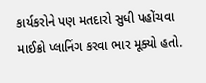કાર્યકરોને પણ મતદારો સુધી પહોંચવા માઈક્રો પ્લાનિંગ કરવા ભાર મૂક્યો હતો.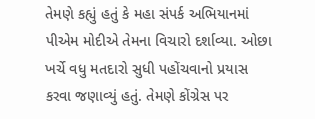તેમણે કહ્યું હતું કે મહા સંપર્ક અભિયાનમાં પીએમ મોદીએ તેમના વિચારો દર્શાવ્યા. ઓછા ખર્ચે વધુ મતદારો સુધી પહોંચવાનો પ્રયાસ કરવા જણાવ્યું હતું. તેમણે કોંગ્રેસ પર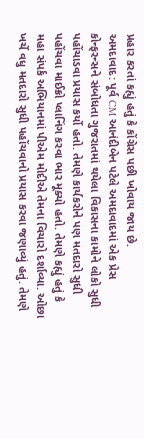પ્રહાર કરતાં કહ્યું હતું કે કોંગ્રેસ પછી ખોવાય જાય છે.
અમદાવાદ: પૂર્વ CM આનંદીબેન પટેલે અમદાવાદમાં એક પ્રેસ કોન્ફરન્સને સંબોધતા ગુજરાતમાં થયેલા વિકાસના કામોને લોકો સુધી પહોંચાડવા પ્રયાસ કર્યો હતો. તેમણે કાર્યકરોને પણ મતદારો સુધી પહોંચવા માઈક્રો પ્લાનિંગ કરવા ભાર મૂક્યો હતો. તેમણે કહ્યું હતું કે મહા સંપર્ક અભિયાનમાં પીએમ મોદીએ તેમના વિચારો દર્શાવ્યા. ઓછા ખર્ચે વધુ મતદારો સુધી પહોંચવાનો પ્રયાસ કરવા જણાવ્યું હતું. તેમણે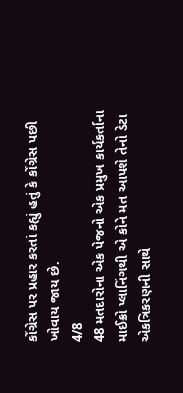કોંગ્રેસ પર પ્રહાર કરતાં કહ્યું હતું કે કોંગ્રેસ પછી ખોવાય જાય છે.
4/8
48 મતદારોના એક પેજનો એક પ્રમુખ કાર્યકર્તાના માઈક્રો પ્લાનિંગથી એ કોને મત આપશે તેનો ડેટા એકત્રિકરણની સાથે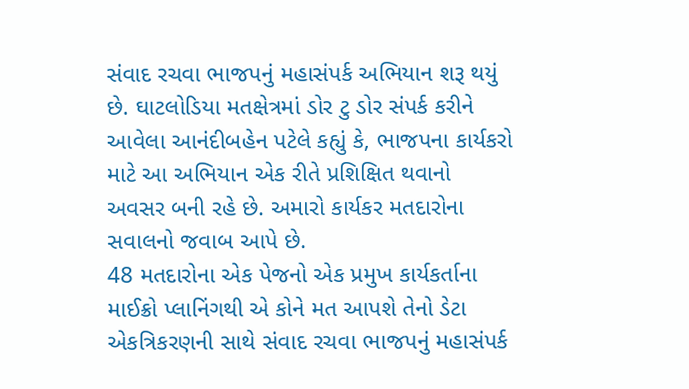સંવાદ રચવા ભાજપનું મહાસંપર્ક અભિયાન શરૂ થયું છે. ઘાટલોડિયા મતક્ષેત્રમાં ડોર ટુ ડોર સંપર્ક કરીને આવેલા આનંદીબહેન પટેલે કહ્યું કે, ભાજપના કાર્યકરો માટે આ અભિયાન એક રીતે પ્રશિક્ષિત થવાનો અવસર બની રહે છે. અમારો કાર્યકર મતદારોના સવાલનો જવાબ આપે છે.
48 મતદારોના એક પેજનો એક પ્રમુખ કાર્યકર્તાના માઈક્રો પ્લાનિંગથી એ કોને મત આપશે તેનો ડેટા એકત્રિકરણની સાથે સંવાદ રચવા ભાજપનું મહાસંપર્ક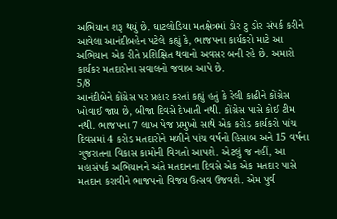અભિયાન શરૂ થયું છે. ઘાટલોડિયા મતક્ષેત્રમાં ડોર ટુ ડોર સંપર્ક કરીને આવેલા આનંદીબહેન પટેલે કહ્યું કે, ભાજપના કાર્યકરો માટે આ અભિયાન એક રીતે પ્રશિક્ષિત થવાનો અવસર બની રહે છે. અમારો કાર્યકર મતદારોના સવાલનો જવાબ આપે છે.
5/8
આનંદીબેને કોંગ્રેસ પર પ્રહાર કરતાં કહ્યું હતું કે રેલી કાઢીને કોંગ્રેસ ખોવાઈ જાય છે, બીજા દિવસે દેખાતી નથી. કોંગ્રેસ પાસે કોઈ ટીમ નથી. ભાજપના 7 લાખ પેજ પ્રમુખો સાથે એક કરોડ કાર્યકરો પાંચ દિવસમાં 4 કરોડ મતદારોને મળીને પાંચ વર્ષનો હિસાબ અને 15 વર્ષના ગુજરાતના વિકાસ કામોની વિગતો આપશે. એટલું જ નહીં, આ મહાસંપર્ક અભિયાનને અંતે મતદાનના દિવસે એક એક મતદાર પાસે મતદાન કરાવીને ભાજપનો વિજય ઉત્સવ ઉજવશે. એમ પુર્વ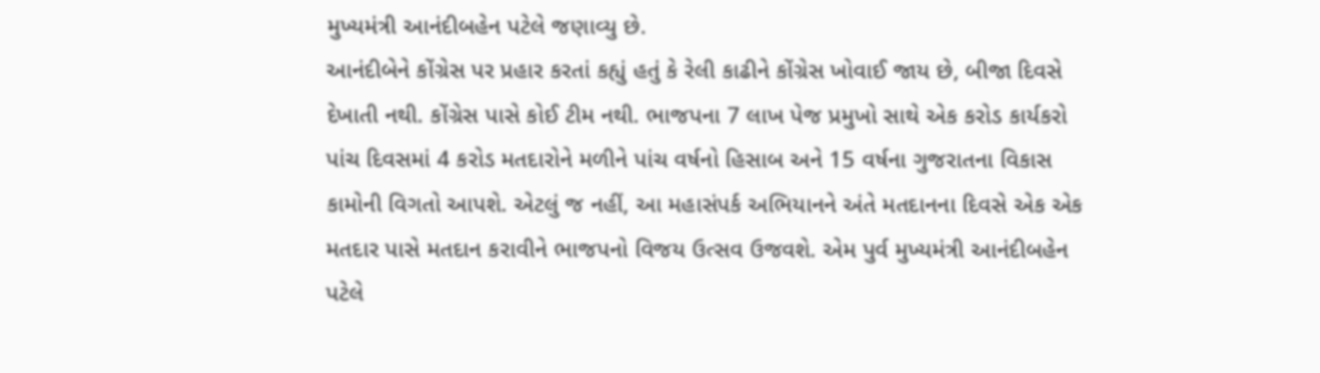મુખ્યમંત્રી આનંદીબહેન પટેલે જણાવ્યુ છે.
આનંદીબેને કોંગ્રેસ પર પ્રહાર કરતાં કહ્યું હતું કે રેલી કાઢીને કોંગ્રેસ ખોવાઈ જાય છે, બીજા દિવસે દેખાતી નથી. કોંગ્રેસ પાસે કોઈ ટીમ નથી. ભાજપના 7 લાખ પેજ પ્રમુખો સાથે એક કરોડ કાર્યકરો પાંચ દિવસમાં 4 કરોડ મતદારોને મળીને પાંચ વર્ષનો હિસાબ અને 15 વર્ષના ગુજરાતના વિકાસ કામોની વિગતો આપશે. એટલું જ નહીં, આ મહાસંપર્ક અભિયાનને અંતે મતદાનના દિવસે એક એક મતદાર પાસે મતદાન કરાવીને ભાજપનો વિજય ઉત્સવ ઉજવશે. એમ પુર્વ મુખ્યમંત્રી આનંદીબહેન પટેલે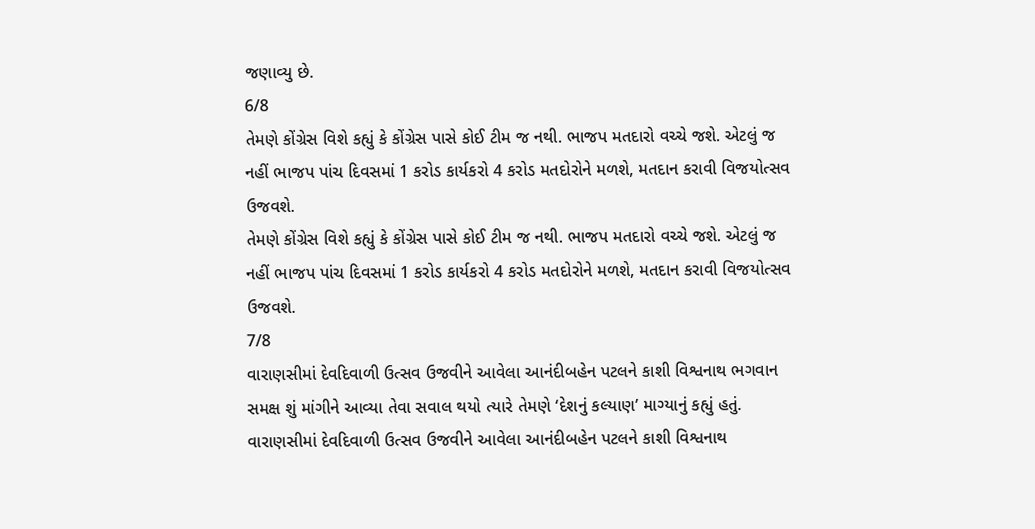જણાવ્યુ છે.
6/8
તેમણે કોંગ્રેસ વિશે કહ્યું કે કોંગ્રેસ પાસે કોઈ ટીમ જ નથી. ભાજપ મતદારો વચ્ચે જશે. એટલું જ નહીં ભાજપ પાંચ દિવસમાં 1 કરોડ કાર્યકરો 4 કરોડ મતદોરોને મળશે, મતદાન કરાવી વિજયોત્સવ ઉજવશે.
તેમણે કોંગ્રેસ વિશે કહ્યું કે કોંગ્રેસ પાસે કોઈ ટીમ જ નથી. ભાજપ મતદારો વચ્ચે જશે. એટલું જ નહીં ભાજપ પાંચ દિવસમાં 1 કરોડ કાર્યકરો 4 કરોડ મતદોરોને મળશે, મતદાન કરાવી વિજયોત્સવ ઉજવશે.
7/8
વારાણસીમાં દેવદિવાળી ઉત્સવ ઉજવીને આવેલા આનંદીબહેન પટલને કાશી વિશ્વનાથ ભગવાન સમક્ષ શું માંગીને આવ્યા તેવા સવાલ થયો ત્યારે તેમણે ‘દેશનું કલ્યાણ’ માગ્યાનું કહ્યું હતું.
વારાણસીમાં દેવદિવાળી ઉત્સવ ઉજવીને આવેલા આનંદીબહેન પટલને કાશી વિશ્વનાથ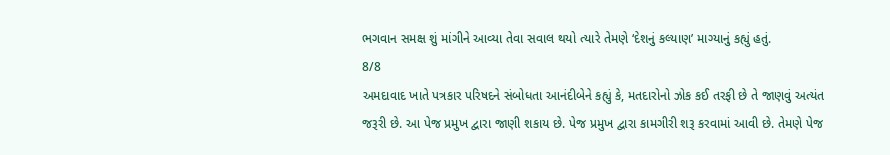ભગવાન સમક્ષ શું માંગીને આવ્યા તેવા સવાલ થયો ત્યારે તેમણે ‘દેશનું કલ્યાણ’ માગ્યાનું કહ્યું હતું.
8/8
અમદાવાદ ખાતે પત્રકાર પરિષદને સંબોધતા આનંદીબેને કહ્યું કે, મતદારોનો ઝોક કઈ તરફી છે તે જાણવું અત્યંત જરૂરી છે. આ પેજ પ્રમુખ દ્વારા જાણી શકાય છે. પેજ પ્રમુખ દ્વારા કામગીરી શરૂ કરવામાં આવી છે. તેમણે પેજ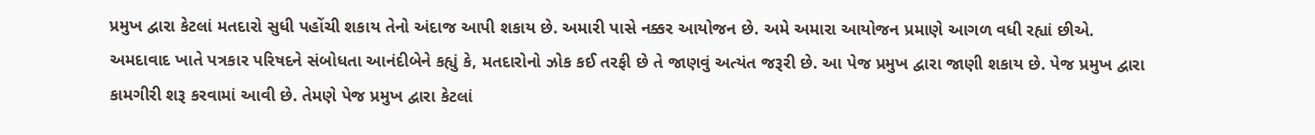પ્રમુખ દ્વારા કેટલાં મતદારો સુધી પહોંચી શકાય તેનો અંદાજ આપી શકાય છે. અમારી પાસે નક્કર આયોજન છે. અમે અમારા આયોજન પ્રમાણે આગળ વધી રહ્યાં છીએ.
અમદાવાદ ખાતે પત્રકાર પરિષદને સંબોધતા આનંદીબેને કહ્યું કે, મતદારોનો ઝોક કઈ તરફી છે તે જાણવું અત્યંત જરૂરી છે. આ પેજ પ્રમુખ દ્વારા જાણી શકાય છે. પેજ પ્રમુખ દ્વારા કામગીરી શરૂ કરવામાં આવી છે. તેમણે પેજ પ્રમુખ દ્વારા કેટલાં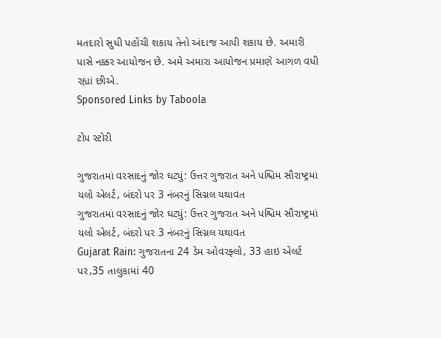મતદારો સુધી પહોંચી શકાય તેનો અંદાજ આપી શકાય છે. અમારી પાસે નક્કર આયોજન છે. અમે અમારા આયોજન પ્રમાણે આગળ વધી રહ્યાં છીએ.
Sponsored Links by Taboola

ટોપ સ્ટોરી

ગુજરાતમાં વરસાદનું જોર ઘટ્યું: ઉત્તર ગુજરાત અને પશ્ચિમ સૌરાષ્ટ્રમાં યલો એલર્ટ, બંદરો પર 3 નંબરનું સિગ્નલ યથાવત
ગુજરાતમાં વરસાદનું જોર ઘટ્યું: ઉત્તર ગુજરાત અને પશ્ચિમ સૌરાષ્ટ્રમાં યલો એલર્ટ, બંદરો પર 3 નંબરનું સિગ્નલ યથાવત
Gujarat Rain: ગુજરાતના 24 ડેમ ઓવરફ્લો, 33 હાઇ એલર્ટ પર,35 તાલુકામાં 40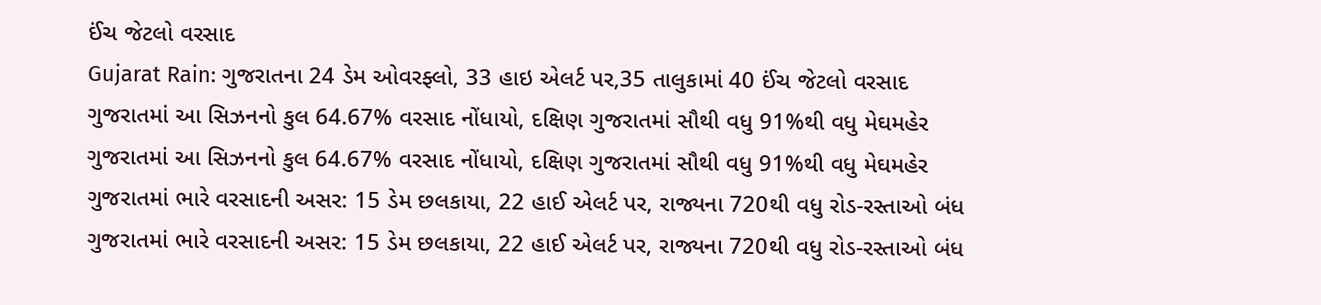ઈંચ જેટલો વરસાદ
Gujarat Rain: ગુજરાતના 24 ડેમ ઓવરફ્લો, 33 હાઇ એલર્ટ પર,35 તાલુકામાં 40 ઈંચ જેટલો વરસાદ
ગુજરાતમાં આ સિઝનનો કુલ 64.67% વરસાદ નોંધાયો, દક્ષિણ ગુજરાતમાં સૌથી વધુ 91%થી વધુ મેઘમહેર
ગુજરાતમાં આ સિઝનનો કુલ 64.67% વરસાદ નોંધાયો, દક્ષિણ ગુજરાતમાં સૌથી વધુ 91%થી વધુ મેઘમહેર
ગુજરાતમાં ભારે વરસાદની અસર: 15 ડેમ છલકાયા, 22 હાઈ એલર્ટ પર, રાજ્યના 720થી વધુ રોડ-રસ્તાઓ બંધ
ગુજરાતમાં ભારે વરસાદની અસર: 15 ડેમ છલકાયા, 22 હાઈ એલર્ટ પર, રાજ્યના 720થી વધુ રોડ-રસ્તાઓ બંધ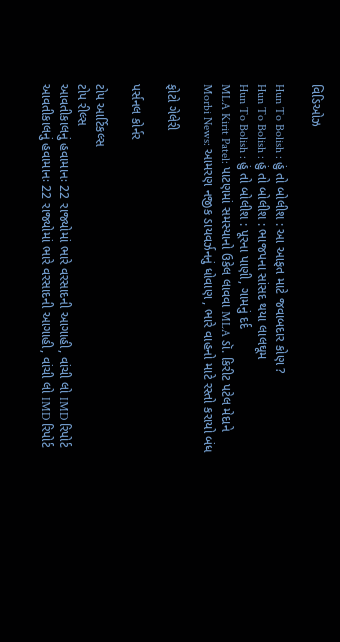વિડિઓઝ

Hun To Bolish : હું તો બોલીશ : આ આફત માટે જવાબદાર કોણ ?
Hun To Bolish : હું તો બોલીશ : ભાજપના સાંસદ થયા લાલઘૂમ
Hun To Bolish : હું તો બોલીશ : પૂરના પાણી, ગામનું દર્દ
MLA Kirit Patel: પાટણમાં સમસ્યાનો ઉકેલ લાવવા MLA ડૉ. કિરીટ પટેલ મેદાને
Morbi News: આમરણ નજીક ડાયવર્ઝનનું ધોવાણ , ભારે વાહનો માટે રસ્તો કરાયો બંધ

ફોટો ગેલેરી

પર્સનલ કોર્નર

ટોપ આર્ટિકલ્સ
ટોપ રીલ્સ
આવતીકાલનું હવામાનઃ 22 રાજ્યોમાં ભારે વરસાદની આગાહી, વાંચી લો IMD રિપોર્ટ
આવતીકાલનું હવામાનઃ 22 રાજ્યોમાં ભારે વરસાદની આગાહી, વાંચી લો IMD રિપોર્ટ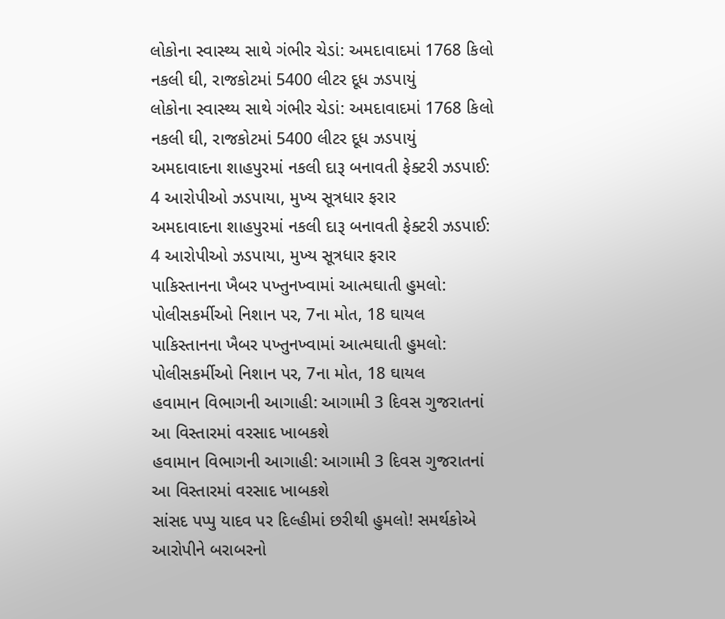લોકોના સ્વાસ્થ્ય સાથે ગંભીર ચેડાં: અમદાવાદમાં 1768 કિલો નકલી ઘી, રાજકોટમાં 5400 લીટર દૂધ ઝડપાયું
લોકોના સ્વાસ્થ્ય સાથે ગંભીર ચેડાં: અમદાવાદમાં 1768 કિલો નકલી ઘી, રાજકોટમાં 5400 લીટર દૂધ ઝડપાયું
અમદાવાદના શાહપુરમાં નકલી દારૂ બનાવતી ફેક્ટરી ઝડપાઈ: 4 આરોપીઓ ઝડપાયા, મુખ્ય સૂત્રધાર ફરાર
અમદાવાદના શાહપુરમાં નકલી દારૂ બનાવતી ફેક્ટરી ઝડપાઈ: 4 આરોપીઓ ઝડપાયા, મુખ્ય સૂત્રધાર ફરાર
પાકિસ્તાનના ખૈબર પખ્તુનખ્વામાં આત્મઘાતી હુમલો: પોલીસકર્મીઓ નિશાન પર, 7ના મોત, 18 ઘાયલ
પાકિસ્તાનના ખૈબર પખ્તુનખ્વામાં આત્મઘાતી હુમલો: પોલીસકર્મીઓ નિશાન પર, 7ના મોત, 18 ઘાયલ
હવામાન વિભાગની આગાહી: આગામી 3 દિવસ ગુજરાતનાં આ વિસ્તારમાં વરસાદ ખાબકશે
હવામાન વિભાગની આગાહી: આગામી 3 દિવસ ગુજરાતનાં આ વિસ્તારમાં વરસાદ ખાબકશે
સાંસદ પપ્પુ યાદવ પર દિલ્હીમાં છરીથી હુમલો! સમર્થકોએ આરોપીને બરાબરનો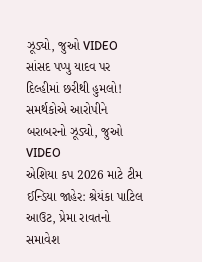ઝૂડ્યો, જુઓ VIDEO
સાંસદ પપ્પુ યાદવ પર દિલ્હીમાં છરીથી હુમલો! સમર્થકોએ આરોપીને બરાબરનો ઝૂડ્યો, જુઓ VIDEO
એશિયા કપ 2026 માટે ટીમ ઈન્ડિયા જાહેર: શ્રેયંકા પાટિલ આઉટ, પ્રેમા રાવતનો સમાવેશ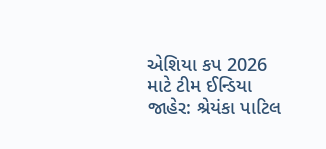એશિયા કપ 2026 માટે ટીમ ઈન્ડિયા જાહેર: શ્રેયંકા પાટિલ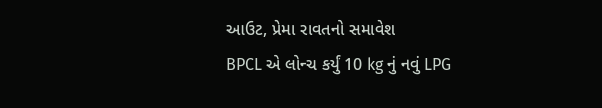આઉટ, પ્રેમા રાવતનો સમાવેશ
BPCL એ લોન્ચ કર્યું 10 kg નું નવું LPG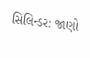સિલિન્ડર: જાણો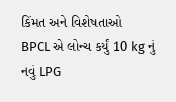કિંમત અને વિશેષતાઓ
BPCL એ લોન્ચ કર્યું 10 kg નું નવું LPG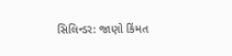સિલિન્ડર: જાણો કિંમત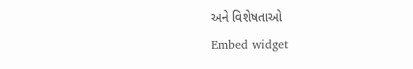અને વિશેષતાઓ
Embed widget